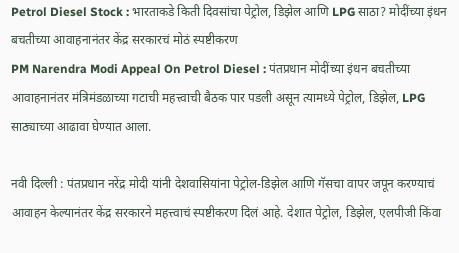Petrol Diesel Stock : भारताकडे किती दिवसांचा पेट्रोल, डिझेल आणि LPG साठा? मोदींच्या इंधन बचतीच्या आवाहनानंतर केंद्र सरकारचं मोठं स्पष्टीकरण
PM Narendra Modi Appeal On Petrol Diesel : पंतप्रधान मोदींच्या इंधन बचतीच्या आवाहनानंतर मंत्रिमंडळाच्या गटाची महत्त्वाची बैठक पार पडली असून त्यामध्ये पेट्रोल, डिझेल, LPG साठ्याच्या आढावा घेण्यात आला.

नवी दिल्ली : पंतप्रधान नरेंद्र मोदी यांनी देशवासियांना पेट्रोल-डिझेल आणि गॅसचा वापर जपून करण्याचं आवाहन केल्यानंतर केंद्र सरकारने महत्त्वाचं स्पष्टीकरण दिलं आहे. देशात पेट्रोल, डिझेल, एलपीजी किंवा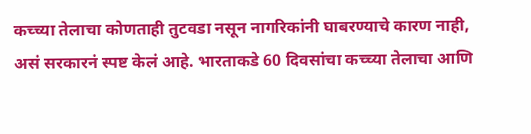कच्च्या तेलाचा कोणताही तुटवडा नसून नागरिकांनी घाबरण्याचे कारण नाही, असं सरकारनं स्पष्ट केलं आहे. भारताकडे 60 दिवसांचा कच्च्या तेलाचा आणि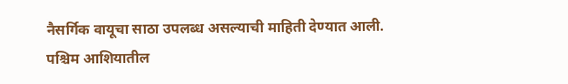नैसर्गिक वायूचा साठा उपलब्ध असल्याची माहिती देण्यात आली.
पश्चिम आशियातील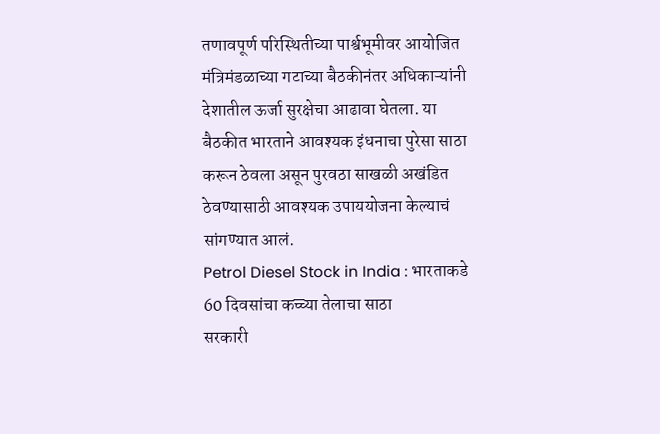तणावपूर्ण परिस्थितीच्या पार्श्वभूमीवर आयोजित मंत्रिमंडळाच्या गटाच्या बैठकीनंतर अधिकाऱ्यांनी देशातील ऊर्जा सुरक्षेचा आढावा घेतला. या बैठकीत भारताने आवश्यक इंधनाचा पुरेसा साठा करून ठेवला असून पुरवठा साखळी अखंडित ठेवण्यासाठी आवश्यक उपाययोजना केल्याचं सांगण्यात आलं.
Petrol Diesel Stock in India : भारताकडे 60 दिवसांचा कच्च्या तेलाचा साठा
सरकारी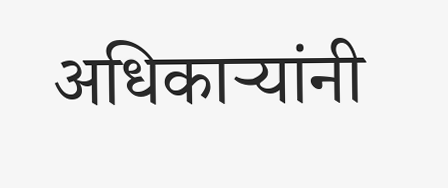अधिकाऱ्यांनी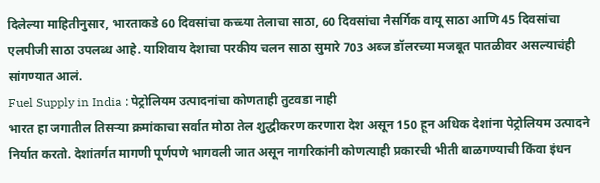दिलेल्या माहितीनुसार, भारताकडे 60 दिवसांचा कच्च्या तेलाचा साठा, 60 दिवसांचा नैसर्गिक वायू साठा आणि 45 दिवसांचा एलपीजी साठा उपलब्ध आहे. याशिवाय देशाचा परकीय चलन साठा सुमारे 703 अब्ज डॉलरच्या मजबूत पातळीवर असल्याचंही सांगण्यात आलं.
Fuel Supply in India : पेट्रोलियम उत्पादनांचा कोणताही तुटवडा नाही
भारत हा जगातील तिसऱ्या क्रमांकाचा सर्वात मोठा तेल शुद्धीकरण करणारा देश असून 150 हून अधिक देशांना पेट्रोलियम उत्पादने निर्यात करतो. देशांतर्गत मागणी पूर्णपणे भागवली जात असून नागरिकांनी कोणत्याही प्रकारची भीती बाळगण्याची किंवा इंधन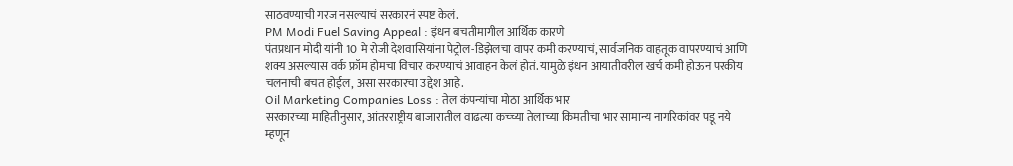साठवण्याची गरज नसल्याचं सरकारनं स्पष्ट केलं.
PM Modi Fuel Saving Appeal : इंधन बचतीमागील आर्थिक कारणे
पंतप्रधान मोदी यांनी 10 मे रोजी देशवासियांना पेट्रोल-डिझेलचा वापर कमी करण्याचं, सार्वजनिक वाहतूक वापरण्याचं आणि शक्य असल्यास वर्क फ्रॉम होमचा विचार करण्याचं आवाहन केलं होतं. यामुळे इंधन आयातीवरील खर्च कमी होऊन परकीय चलनाची बचत होईल, असा सरकारचा उद्देश आहे.
Oil Marketing Companies Loss : तेल कंपन्यांचा मोठा आर्थिक भार
सरकारच्या माहितीनुसार, आंतरराष्ट्रीय बाजारातील वाढत्या कच्च्या तेलाच्या किमतीचा भार सामान्य नागरिकांवर पडू नये म्हणून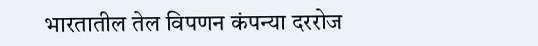भारतातील तेल विपणन कंपन्या दररोज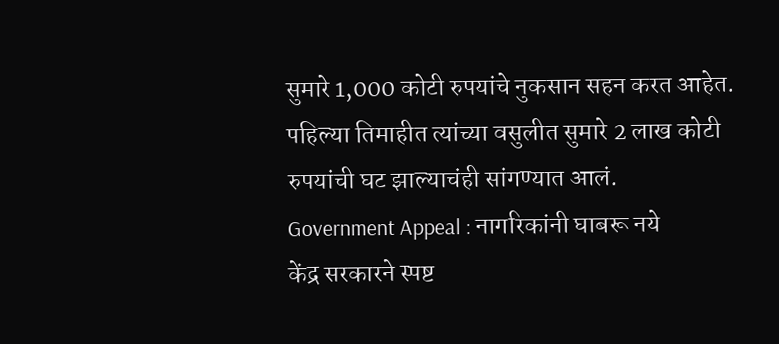सुमारे 1,000 कोटी रुपयांचे नुकसान सहन करत आहेत. पहिल्या तिमाहीत त्यांच्या वसुलीत सुमारे 2 लाख कोटी रुपयांची घट झाल्याचंही सांगण्यात आलं.
Government Appeal : नागरिकांनी घाबरू नये
केंद्र सरकारने स्पष्ट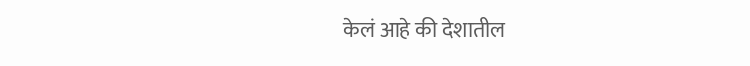केलं आहे की देशातील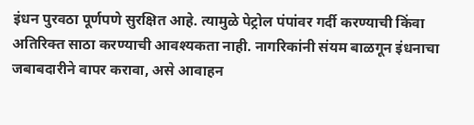इंधन पुरवठा पूर्णपणे सुरक्षित आहे. त्यामुळे पेट्रोल पंपांवर गर्दी करण्याची किंवा अतिरिक्त साठा करण्याची आवश्यकता नाही. नागरिकांनी संयम बाळगून इंधनाचा जबाबदारीने वापर करावा, असे आवाहन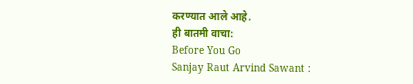करण्यात आले आहे.
ही बातमी वाचा:
Before You Go
Sanjay Raut Arvind Sawant :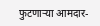फुटणाऱ्या आमदार-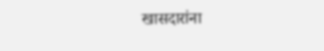खासदारांना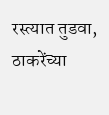रस्त्यात तुडवा, ठाकरेंच्या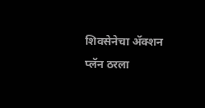शिवसेनेचा ॲक्शन प्लॅन ठरला